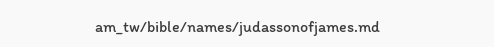am_tw/bible/names/judassonofjames.md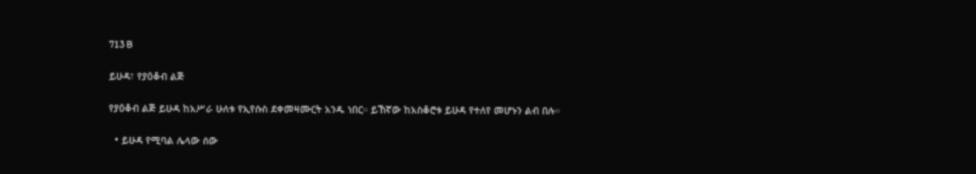713 B

ይሁዳ፣ የያዕቆብ ልጅ

የያዕቆብ ልጅ ይሁዳ ከአሥራ ሁለቱ የኢየሱስ ደቀመዛሙርት አንዱ ነበር። ይኸኛው ከአስቆሮቱ ይሁዳ የተለየ መሆኑን ልብ በሉ።

  • ይሁዳ የሚባል ሌላው ሰው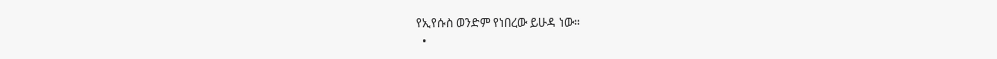የኢየሱስ ወንድም የነበረው ይሁዳ ነው።
  •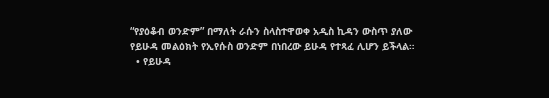“የያዕቆብ ወንድም” በማለት ራሱን ስላስተዋወቀ አዲስ ኪዳን ውስጥ ያለው የይሁዳ መልዕክት የኢየሱስ ወንድም በነበረው ይሁዳ የተጻፈ ሊሆን ይችላል።
  • የይሁዳ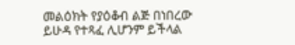መልዕክት የያዕቆብ ልጅ በነበረው ይሁዳ የተጻፈ ሊሆንም ይችላል